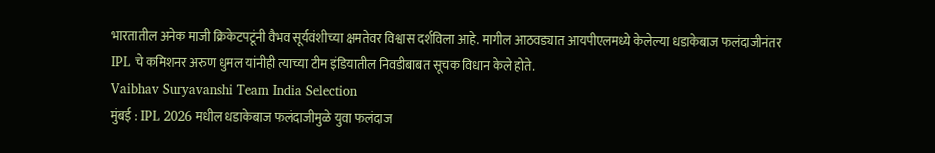भारतातील अनेक माजी क्रिकेटपटूंनी वैभव सूर्यवंशीच्या क्षमतेवर विश्वास दर्शविला आहे. मागील आठवड्यात आयपीएलमध्ये केलेल्या धडाकेबाज फलंदाजीनंतर IPL चे कमिशनर अरुण धुमल यांनीही त्याच्या टीम इंडियातील निवडीबाबत सूचक विधान केले होते.
Vaibhav Suryavanshi Team India Selection
मुंबई : IPL 2026 मधील धडाकेबाज फलंदाजीमुळे युवा फलंदाज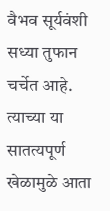वैभव सूर्यवंशी सध्या तुफान चर्चेत आहे. त्याच्या या सातत्यपूर्ण खेळामुळे आता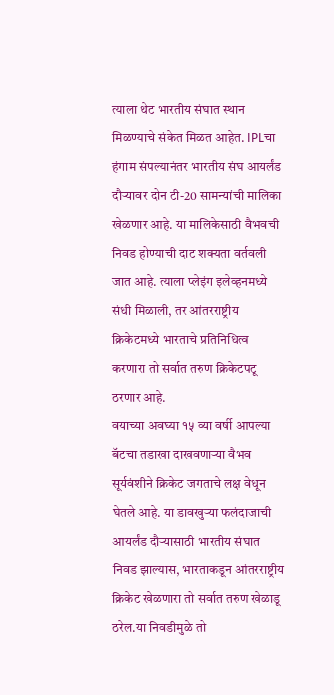त्याला थेट भारतीय संघात स्थान मिळण्याचे संकेत मिळत आहेत. IPLचा हंगाम संपल्यानंतर भारतीय संघ आयर्लंड दौऱ्यावर दोन टी-20 सामन्यांची मालिका खेळणार आहे. या मालिकेसाठी वैभवची निवड होण्याची दाट शक्यता वर्तवली जात आहे. त्याला प्लेइंग इलेव्हनमध्ये संधी मिळाली, तर आंतरराष्ट्रीय क्रिकेटमध्ये भारताचे प्रतिनिधित्व करणारा तो सर्वात तरुण क्रिकेटपटू ठरणार आहे.
वयाच्या अवघ्या १५ व्या वर्षी आपल्या बॅटचा तडाखा दाखवणाऱ्या वैभव सूर्यवंशीने क्रिकेट जगताचे लक्ष वेधून घेतले आहे. या डावखुऱ्या फलंदाजाची आयर्लंड दौऱ्यासाठी भारतीय संघात निवड झाल्यास, भारताकडून आंतरराष्ट्रीय क्रिकेट खेळणारा तो सर्वात तरुण खेळाडू ठरेल.या निवडीमुळे तो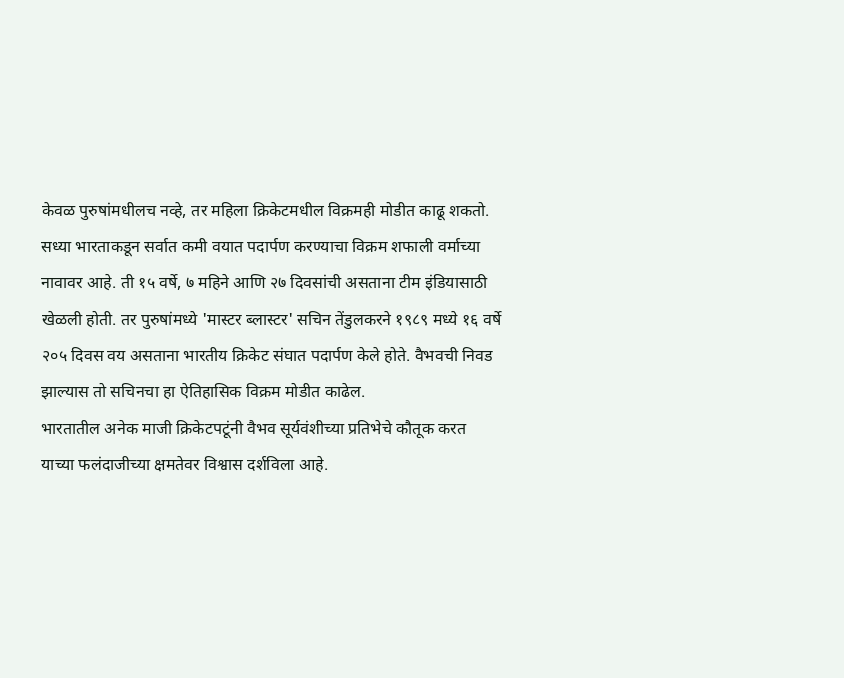केवळ पुरुषांमधीलच नव्हे, तर महिला क्रिकेटमधील विक्रमही मोडीत काढू शकतो. सध्या भारताकडून सर्वात कमी वयात पदार्पण करण्याचा विक्रम शफाली वर्माच्या नावावर आहे. ती १५ वर्षे, ७ महिने आणि २७ दिवसांची असताना टीम इंडियासाठी खेळली होती. तर पुरुषांमध्ये 'मास्टर ब्लास्टर' सचिन तेंडुलकरने १९८९ मध्ये १६ वर्षे २०५ दिवस वय असताना भारतीय क्रिकेट संघात पदार्पण केले होते. वैभवची निवड झाल्यास तो सचिनचा हा ऐतिहासिक विक्रम मोडीत काढेल.
भारतातील अनेक माजी क्रिकेटपटूंनी वैभव सूर्यवंशीच्या प्रतिभेचे कौतूक करत याच्या फलंदाजीच्या क्षमतेवर विश्वास दर्शविला आहे.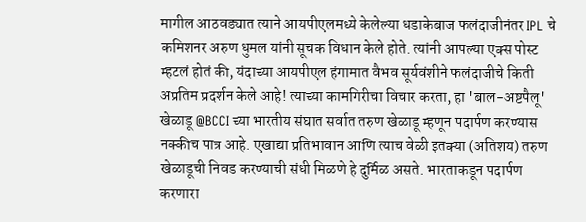मागील आठवड्यात त्याने आयपीएलमध्ये केलेल्या धडाकेबाज फलंदाजीनंतर IPL चे कमिशनर अरुण धुमल यांनी सूचक विधान केले होते. त्यांनी आपल्या एक्स पोस्ट म्हटलं होतं की, यंदाच्या आयपीएल हंगामात वैभव सूर्यवंशीने फलंदाजीचे किती अप्रतिम प्रदर्शन केले आहे! त्याच्या कामगिरीचा विचार करता, हा 'बाल-अष्टपैलू' खेळाडू @BCCI च्या भारतीय संघात सर्वात तरुण खेळाडू म्हणून पदार्पण करण्यास नक्कीच पात्र आहे. एखाद्या प्रतिभावान आणि त्याच वेळी इतक्या (अतिशय) तरुण खेळाडूची निवड करण्याची संधी मिळणे हे दुर्मिळ असते. भारताकडून पदार्पण करणारा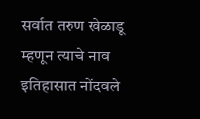सर्वात तरुण खेळाडू म्हणून त्याचे नाव इतिहासात नोंदवले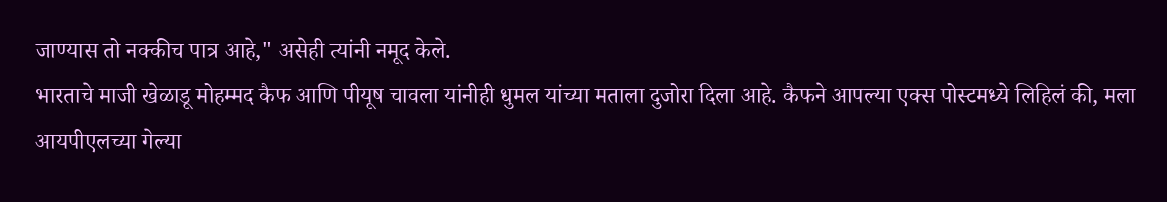जाण्यास तो नक्कीच पात्र आहे," असेही त्यांनी नमूद केले.
भारताचे माजी खेळाडू मोहम्मद कैफ आणि पीयूष चावला यांनीही धुमल यांच्या मताला दुजोरा दिला आहे. कैफने आपल्या एक्स पोस्टमध्ये लिहिलं की, मला आयपीएलच्या गेल्या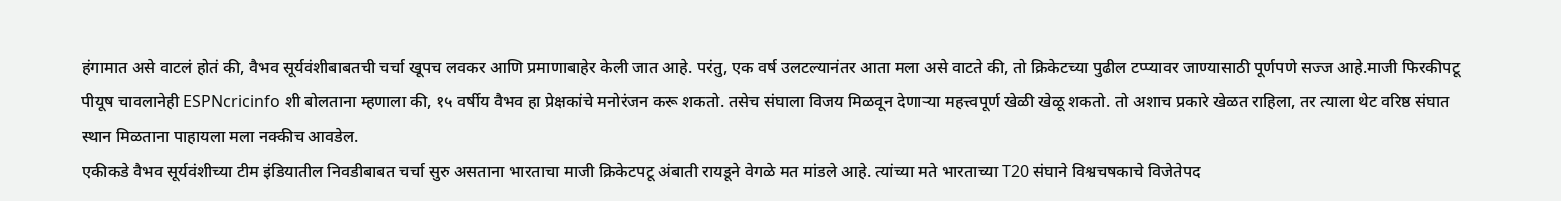हंगामात असे वाटलं होतं की, वैभव सूर्यवंशीबाबतची चर्चा खूपच लवकर आणि प्रमाणाबाहेर केली जात आहे. परंतु, एक वर्ष उलटल्यानंतर आता मला असे वाटते की, तो क्रिकेटच्या पुढील टप्प्यावर जाण्यासाठी पूर्णपणे सज्ज आहे.माजी फिरकीपटू पीयूष चावलानेही ESPNcricinfo शी बोलताना म्हणाला की, १५ वर्षीय वैभव हा प्रेक्षकांचे मनोरंजन करू शकतो. तसेच संघाला विजय मिळवून देणाऱ्या महत्त्वपूर्ण खेळी खेळू शकतो. तो अशाच प्रकारे खेळत राहिला, तर त्याला थेट वरिष्ठ संघात स्थान मिळताना पाहायला मला नक्कीच आवडेल.
एकीकडे वैभव सूर्यवंशीच्या टीम इंडियातील निवडीबाबत चर्चा सुरु असताना भारताचा माजी क्रिकेटपटू अंबाती रायडूने वेगळे मत मांडले आहे. त्यांच्या मते भारताच्या T20 संघाने विश्वचषकाचे विजेतेपद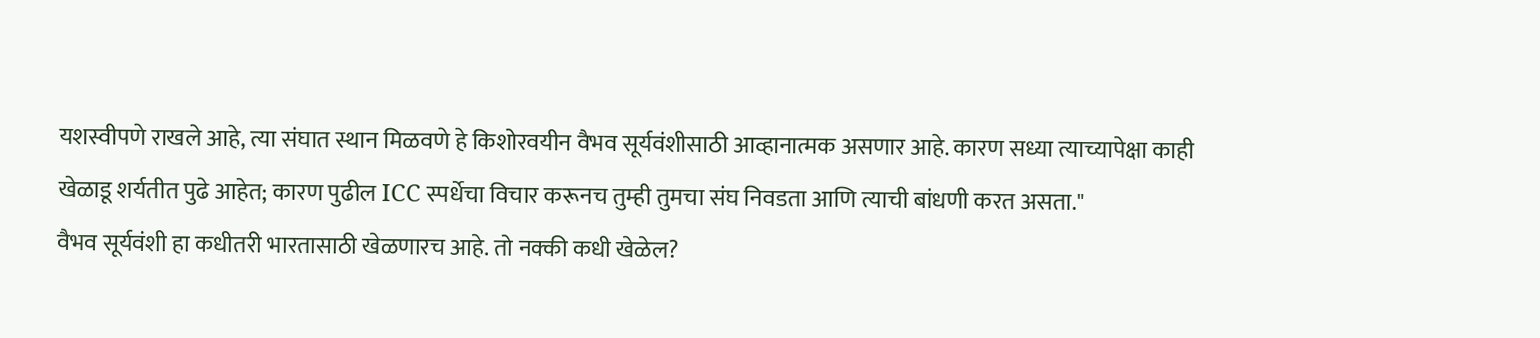यशस्वीपणे राखले आहे, त्या संघात स्थान मिळवणे हे किशोरवयीन वैभव सूर्यवंशीसाठी आव्हानात्मक असणार आहे. कारण सध्या त्याच्यापेक्षा काही खेळाडू शर्यतीत पुढे आहेत; कारण पुढील ICC स्पर्धेचा विचार करूनच तुम्ही तुमचा संघ निवडता आणि त्याची बांधणी करत असता."
वैभव सूर्यवंशी हा कधीतरी भारतासाठी खेळणारच आहे. तो नक्की कधी खेळेल?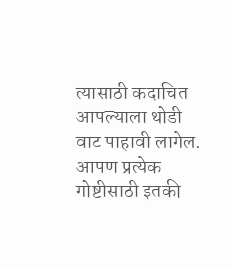त्यासाठी कदाचित आपल्याला थोडी वाट पाहावी लागेल. आपण प्रत्येक गोष्टीसाठी इतकी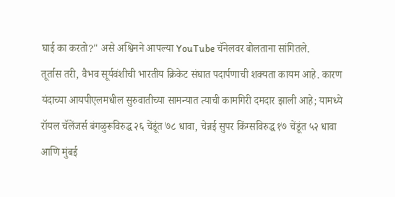घाई का करतो?" असे अश्विनने आपल्या YouTube चॅनेलवर बोलताना सांगितले.
तूर्तास तरी, वैभव सूर्यवंशीची भारतीय क्रिकेट संघात पदार्पणाची शक्यता कायम आहे. कारण यंदाच्या आयपीएलमधील सुरुवातीच्या सामन्यात त्याची कामगिरी दमदार झाली आहे; यामध्ये रॉयल चॅलेंजर्स बंगळुरूविरुद्ध २६ चेंडूंत ७८ धावा, चेन्नई सुपर किंग्सविरुद्ध १७ चेंडूंत ५२ धावा आणि मुंबई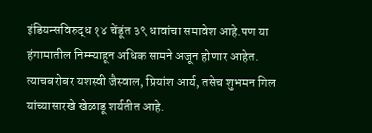इंडियन्सविरुद्ध १४ चेंडूंत ३९ धावांचा समावेश आहे.पण या हंगामातील निम्म्याहून अधिक सामने अजून होणार आहेत. त्याचबरोबर यशस्वी जैस्वाल, प्रियांश आर्य, तसेच शुभमन गिल यांच्यासारखे खेळाडू शर्यतीत आहे.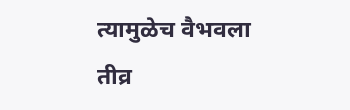त्यामुळेच वैभवला तीव्र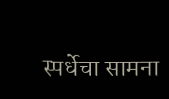स्पर्धेचा सामना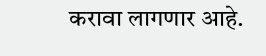करावा लागणार आहे.